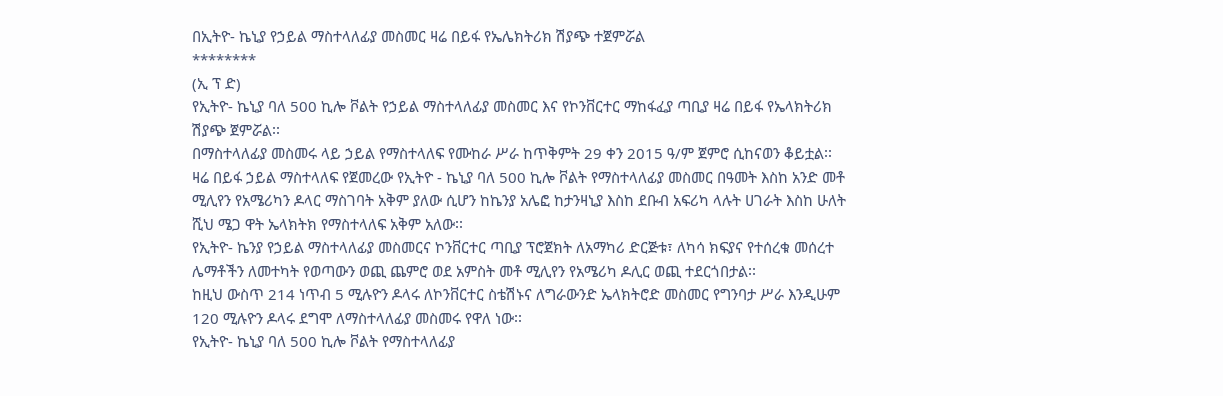በኢትዮ- ኬኒያ የኃይል ማስተላለፊያ መስመር ዛሬ በይፋ የኤሌክትሪክ ሽያጭ ተጀምሯል
********
(ኢ ፕ ድ)
የኢትዮ- ኬኒያ ባለ 500 ኪሎ ቮልት የኃይል ማስተላለፊያ መስመር እና የኮንቨርተር ማከፋፈያ ጣቢያ ዛሬ በይፋ የኤላክትሪክ ሽያጭ ጀምሯል፡፡
በማስተላለፊያ መስመሩ ላይ ኃይል የማስተላለፍ የሙከራ ሥራ ከጥቅምት 29 ቀን 2015 ዓ/ም ጀምሮ ሲከናወን ቆይቷል፡፡
ዛሬ በይፋ ኃይል ማስተላለፍ የጀመረው የኢትዮ - ኬኒያ ባለ 500 ኪሎ ቮልት የማስተላለፊያ መስመር በዓመት እስከ አንድ መቶ ሚሊየን የአሜሪካን ዶላር ማስገባት አቅም ያለው ሲሆን ከኬንያ አሌፎ ከታንዛኒያ እስከ ደቡብ አፍሪካ ላሉት ሀገራት እስከ ሁለት ሺህ ሜጋ ዋት ኤላክትክ የማስተላለፍ አቅም አለው፡፡
የኢትዮ- ኬንያ የኃይል ማስተላለፊያ መስመርና ኮንቨርተር ጣቢያ ፕሮጀክት ለአማካሪ ድርጅቱ፣ ለካሳ ክፍያና የተሰረቁ መሰረተ ሌማቶችን ለመተካት የወጣውን ወጪ ጨምሮ ወደ አምስት መቶ ሚሊየን የአሜሪካ ዶሊር ወጪ ተደርጎበታል፡፡
ከዚህ ውስጥ 214 ነጥብ 5 ሚሉዮን ዶላሩ ለኮንቨርተር ስቴሽኑና ለግራውንድ ኤላክትሮድ መስመር የግንባታ ሥራ እንዲሁም 120 ሚሉዮን ዶላሩ ደግሞ ለማስተላለፊያ መስመሩ የዋለ ነው፡፡
የኢትዮ- ኬኒያ ባለ 500 ኪሎ ቮልት የማስተላለፊያ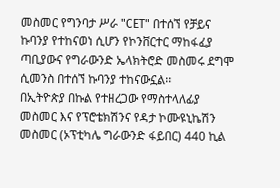መስመር የግንባታ ሥራ "CET" በተሰኘ የቻይና ኩባንያ የተከናወነ ሲሆን የኮንቨርተር ማከፋፈያ ጣቢያውና የግራውንድ ኤላክትሮድ መስመሩ ደግሞ ሲመንስ በተሰኘ ኩባንያ ተከናውኗል፡፡
በኢትዮጵያ በኩል የተዘረጋው የማስተላለፊያ መስመር እና የፕሮቴክሽንና የዳታ ኮሙዩኒኬሽን መስመር (ኦፕቲካሌ ግራውንድ ፋይበር) 440 ኪል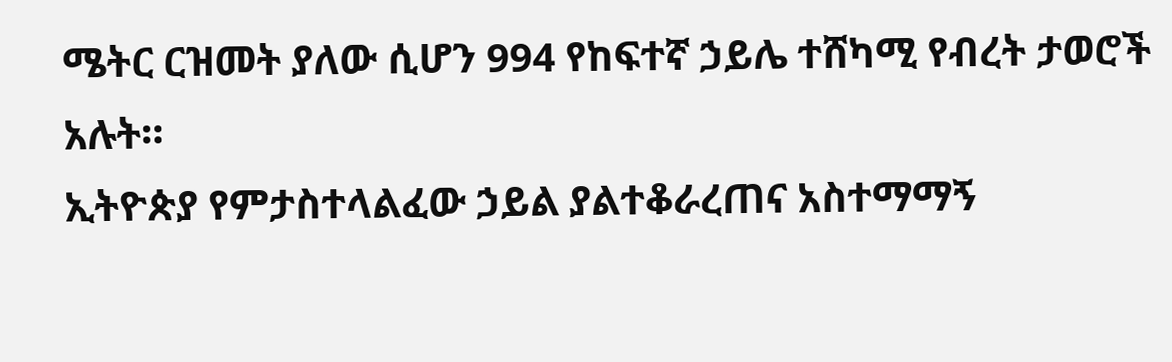ሜትር ርዝመት ያለው ሲሆን 994 የከፍተኛ ኃይሌ ተሸካሚ የብረት ታወሮች አሉት።
ኢትዮጵያ የምታስተላልፈው ኃይል ያልተቆራረጠና አስተማማኝ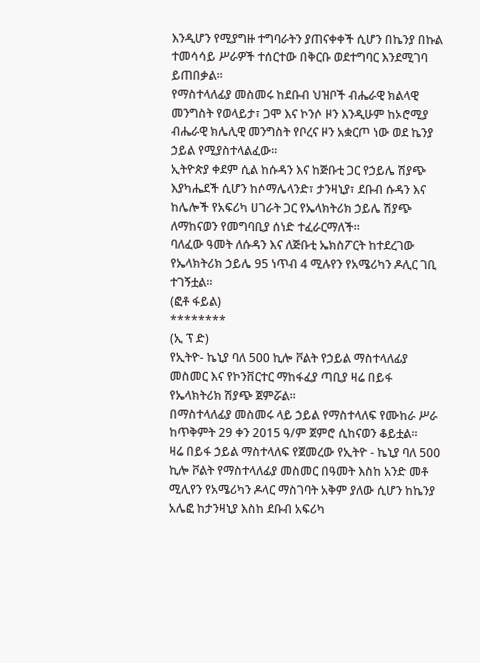እንዲሆን የሚያግዙ ተግባራትን ያጠናቀቀች ሲሆን በኬንያ በኩል ተመሳሳይ ሥራዎች ተሰርተው በቅርቡ ወደተግባር እንደሚገባ ይጠበቃል፡፡
የማስተላለፊያ መስመሩ ከደቡብ ህዝቦች ብሔራዊ ክልላዊ መንግስት የወላይታ፣ ጋሞ እና ኮንሶ ዞን እንዲሁም ከኦሮሚያ ብሔራዊ ክሌሊዊ መንግስት የቦረና ዞን አቋርጦ ነው ወደ ኬንያ ኃይል የሚያስተላልፈው።
ኢትዮጵያ ቀደም ሲል ከሱዳን እና ከጅቡቲ ጋር የኃይሌ ሽያጭ እያካሔደች ሲሆን ከሶማሌላንድ፣ ታንዛኒያ፣ ደቡብ ሱዳን እና ከሌሎች የአፍሪካ ሀገራት ጋር የኤላክትሪክ ኃይሌ ሽያጭ ለማከናወን የመግባቢያ ሰነድ ተፈራርማለች።
ባለፈው ዓመት ለሱዳን እና ለጅቡቲ ኤክስፖርት ከተደረገው የኤላክትሪክ ኃይሌ 95 ነጥብ 4 ሚሉየን የአሜሪካን ዶሊር ገቢ ተገኝቷል፡፡
(ፎቶ ፋይል)
********
(ኢ ፕ ድ)
የኢትዮ- ኬኒያ ባለ 500 ኪሎ ቮልት የኃይል ማስተላለፊያ መስመር እና የኮንቨርተር ማከፋፈያ ጣቢያ ዛሬ በይፋ የኤላክትሪክ ሽያጭ ጀምሯል፡፡
በማስተላለፊያ መስመሩ ላይ ኃይል የማስተላለፍ የሙከራ ሥራ ከጥቅምት 29 ቀን 2015 ዓ/ም ጀምሮ ሲከናወን ቆይቷል፡፡
ዛሬ በይፋ ኃይል ማስተላለፍ የጀመረው የኢትዮ - ኬኒያ ባለ 500 ኪሎ ቮልት የማስተላለፊያ መስመር በዓመት እስከ አንድ መቶ ሚሊየን የአሜሪካን ዶላር ማስገባት አቅም ያለው ሲሆን ከኬንያ አሌፎ ከታንዛኒያ እስከ ደቡብ አፍሪካ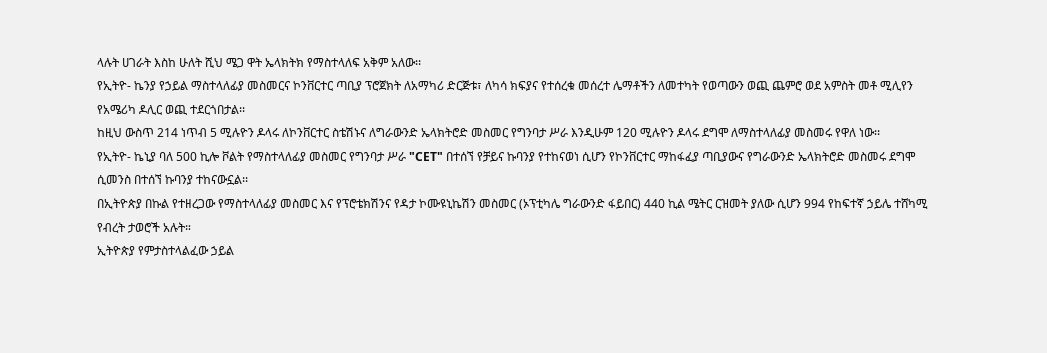ላሉት ሀገራት እስከ ሁለት ሺህ ሜጋ ዋት ኤላክትክ የማስተላለፍ አቅም አለው፡፡
የኢትዮ- ኬንያ የኃይል ማስተላለፊያ መስመርና ኮንቨርተር ጣቢያ ፕሮጀክት ለአማካሪ ድርጅቱ፣ ለካሳ ክፍያና የተሰረቁ መሰረተ ሌማቶችን ለመተካት የወጣውን ወጪ ጨምሮ ወደ አምስት መቶ ሚሊየን የአሜሪካ ዶሊር ወጪ ተደርጎበታል፡፡
ከዚህ ውስጥ 214 ነጥብ 5 ሚሉዮን ዶላሩ ለኮንቨርተር ስቴሽኑና ለግራውንድ ኤላክትሮድ መስመር የግንባታ ሥራ እንዲሁም 120 ሚሉዮን ዶላሩ ደግሞ ለማስተላለፊያ መስመሩ የዋለ ነው፡፡
የኢትዮ- ኬኒያ ባለ 500 ኪሎ ቮልት የማስተላለፊያ መስመር የግንባታ ሥራ "CET" በተሰኘ የቻይና ኩባንያ የተከናወነ ሲሆን የኮንቨርተር ማከፋፈያ ጣቢያውና የግራውንድ ኤላክትሮድ መስመሩ ደግሞ ሲመንስ በተሰኘ ኩባንያ ተከናውኗል፡፡
በኢትዮጵያ በኩል የተዘረጋው የማስተላለፊያ መስመር እና የፕሮቴክሽንና የዳታ ኮሙዩኒኬሽን መስመር (ኦፕቲካሌ ግራውንድ ፋይበር) 440 ኪል ሜትር ርዝመት ያለው ሲሆን 994 የከፍተኛ ኃይሌ ተሸካሚ የብረት ታወሮች አሉት።
ኢትዮጵያ የምታስተላልፈው ኃይል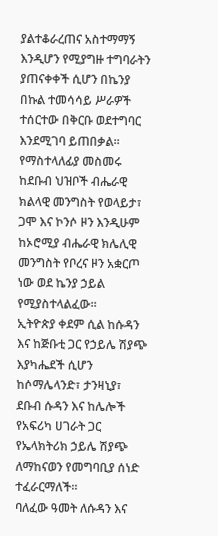ያልተቆራረጠና አስተማማኝ እንዲሆን የሚያግዙ ተግባራትን ያጠናቀቀች ሲሆን በኬንያ በኩል ተመሳሳይ ሥራዎች ተሰርተው በቅርቡ ወደተግባር እንደሚገባ ይጠበቃል፡፡
የማስተላለፊያ መስመሩ ከደቡብ ህዝቦች ብሔራዊ ክልላዊ መንግስት የወላይታ፣ ጋሞ እና ኮንሶ ዞን እንዲሁም ከኦሮሚያ ብሔራዊ ክሌሊዊ መንግስት የቦረና ዞን አቋርጦ ነው ወደ ኬንያ ኃይል የሚያስተላልፈው።
ኢትዮጵያ ቀደም ሲል ከሱዳን እና ከጅቡቲ ጋር የኃይሌ ሽያጭ እያካሔደች ሲሆን ከሶማሌላንድ፣ ታንዛኒያ፣ ደቡብ ሱዳን እና ከሌሎች የአፍሪካ ሀገራት ጋር የኤላክትሪክ ኃይሌ ሽያጭ ለማከናወን የመግባቢያ ሰነድ ተፈራርማለች።
ባለፈው ዓመት ለሱዳን እና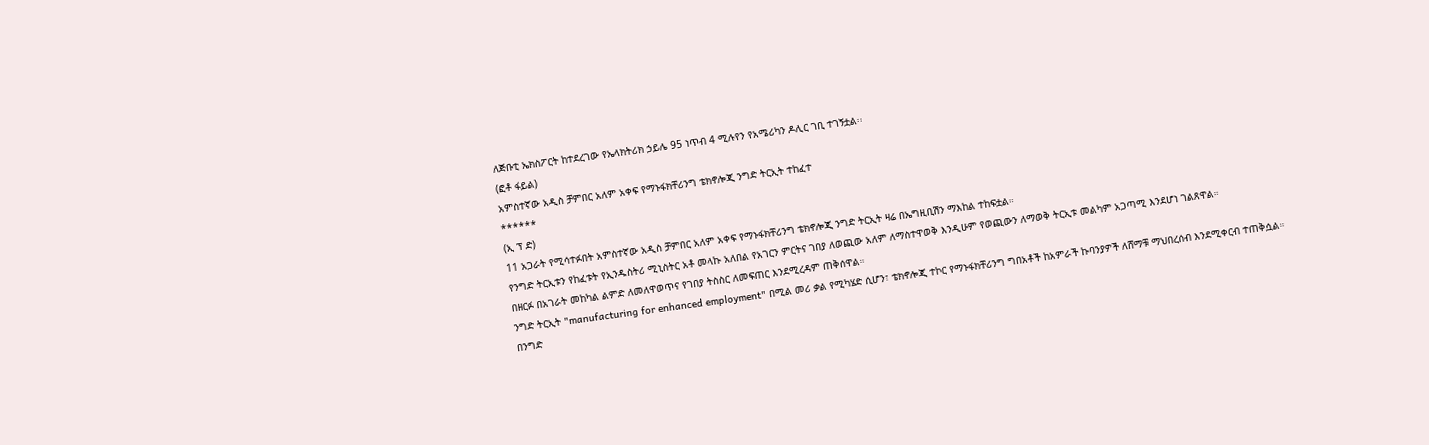ለጅቡቲ ኤክስፖርት ከተደረገው የኤላክትሪክ ኃይሌ 95 ነጥብ 4 ሚሉየን የአሜሪካን ዶሊር ገቢ ተገኝቷል፡፡
(ፎቶ ፋይል)
አምስተኛው አዲስ ቻምበር አለም አቀፍ የማኑፋክቸሪንግ ቴክኖሎጂ ንግድ ትርኢት ተከፈተ
******
(ኢ ፕ ድ)
11 አጋራት የሚሳተፉበት አምስተኛው አዲስ ቻምበር አለም አቀፍ የማኑፋክቸሪንግ ቴክኖሎጂ ንግድ ትርኢት ዛሬ በኤግዚቢሽን ማእከል ተከፍቷል።
የንግድ ትርኢቱን የከፈቱት የኢንዱስትሪ ሚኒስትር አቶ መላኩ አለበል የአገርን ምርትና ገበያ ለወጪው አለም ለማስተዋወቅ እንዲሁም የወጪውን ለማወቅ ትርኢቱ መልካም አጋጣሚ እንደሆነ ገልጸዋል።
በዘርፉ በአገራት መከካል ልምድ ለመለዋወጥና የገበያ ትስስር ለመፍጠር እንደሚረዳም ጠቅሰዋል።
ንግድ ትርኢት "manufacturing for enhanced employment" በሚል መሪ ቃል የሚካሄድ ሲሆን፣ ቴክኖሎጂ ተኮር የማኑፋክቸሪንግ ግበአቶች ከአምራች ኩባንያዎች ለሸማቹ ማህበረሰብ እንደሚቀርብ ተጠቅሷል።
በንግድ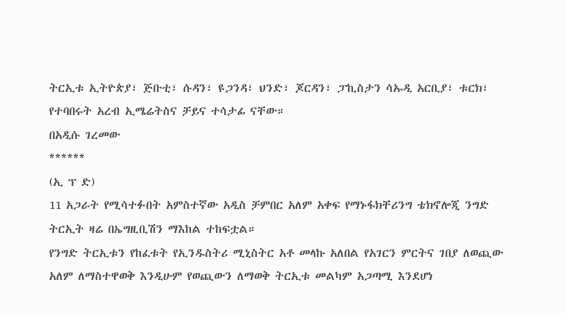ትርኢቱ ኢትዮጵያ፣ ጅቡቲ፣ ሱዳን፣ ዩጋንዳ፣ ህንድ፣ ጆርዳን፣ ፓኪስታን ሳኡዲ አርቢያ፣ ቱርክ፣ የተባበሩት አረብ ኢሜሬትስና ቻይና ተሳታፊ ናቸው።
በአዲሱ ገረመው
******
(ኢ ፕ ድ)
11 አጋራት የሚሳተፉበት አምስተኛው አዲስ ቻምበር አለም አቀፍ የማኑፋክቸሪንግ ቴክኖሎጂ ንግድ ትርኢት ዛሬ በኤግዚቢሽን ማእከል ተከፍቷል።
የንግድ ትርኢቱን የከፈቱት የኢንዱስትሪ ሚኒስትር አቶ መላኩ አለበል የአገርን ምርትና ገበያ ለወጪው አለም ለማስተዋወቅ እንዲሁም የወጪውን ለማወቅ ትርኢቱ መልካም አጋጣሚ እንደሆነ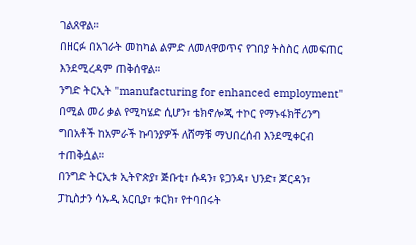ገልጸዋል።
በዘርፉ በአገራት መከካል ልምድ ለመለዋወጥና የገበያ ትስስር ለመፍጠር እንደሚረዳም ጠቅሰዋል።
ንግድ ትርኢት "manufacturing for enhanced employment" በሚል መሪ ቃል የሚካሄድ ሲሆን፣ ቴክኖሎጂ ተኮር የማኑፋክቸሪንግ ግበአቶች ከአምራች ኩባንያዎች ለሸማቹ ማህበረሰብ እንደሚቀርብ ተጠቅሷል።
በንግድ ትርኢቱ ኢትዮጵያ፣ ጅቡቲ፣ ሱዳን፣ ዩጋንዳ፣ ህንድ፣ ጆርዳን፣ ፓኪስታን ሳኡዲ አርቢያ፣ ቱርክ፣ የተባበሩት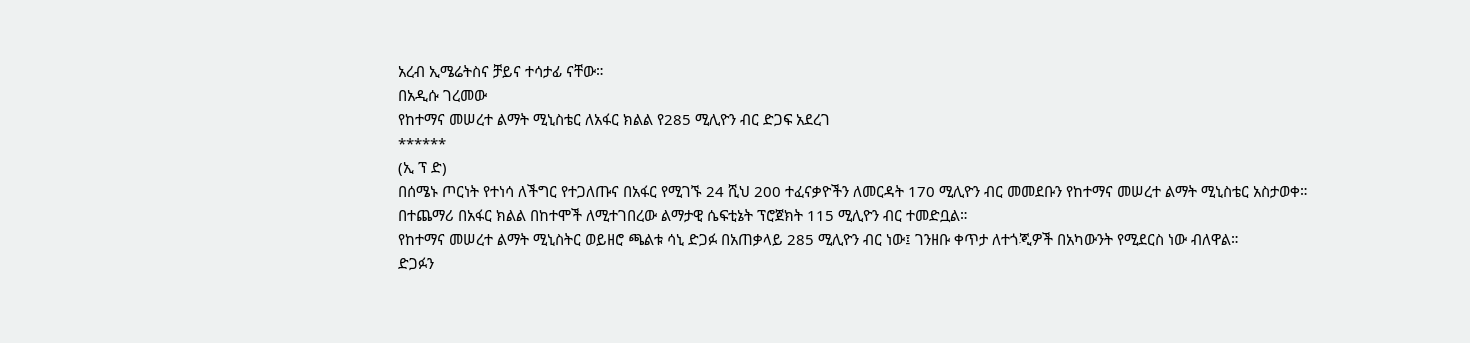አረብ ኢሜሬትስና ቻይና ተሳታፊ ናቸው።
በአዲሱ ገረመው
የከተማና መሠረተ ልማት ሚኒስቴር ለአፋር ክልል የ285 ሚሊዮን ብር ድጋፍ አደረገ
******
(ኢ ፕ ድ)
በሰሜኑ ጦርነት የተነሳ ለችግር የተጋለጡና በአፋር የሚገኙ 24 ሺህ 200 ተፈናቃዮችን ለመርዳት 170 ሚሊዮን ብር መመደቡን የከተማና መሠረተ ልማት ሚኒስቴር አስታወቀ።
በተጨማሪ በአፋር ክልል በከተሞች ለሚተገበረው ልማታዊ ሴፍቲኔት ፕሮጀክት 115 ሚሊዮን ብር ተመድቧል።
የከተማና መሠረተ ልማት ሚኒስትር ወይዘሮ ጫልቱ ሳኒ ድጋፉ በአጠቃላይ 285 ሚሊዮን ብር ነው፤ ገንዘቡ ቀጥታ ለተጎጂዎች በአካውንት የሚደርስ ነው ብለዋል።
ድጋፉን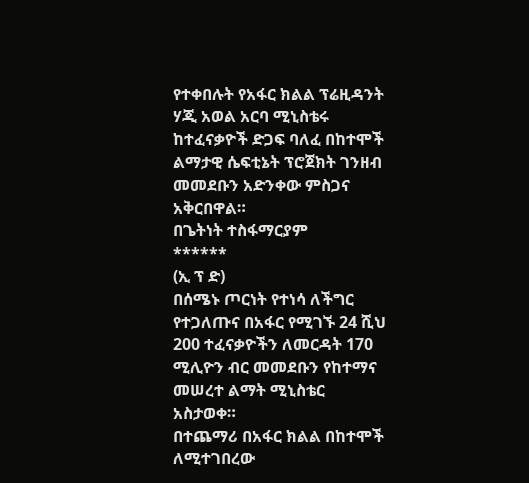የተቀበሉት የአፋር ክልል ፕሬዚዳንት ሃጂ አወል አርባ ሚኒስቴሩ ከተፈናቃዮች ድጋፍ ባለፈ በከተሞች ልማታዊ ሴፍቲኔት ፕሮጀክት ገንዘብ መመደቡን አድንቀው ምስጋና አቅርበዋል።
በጌትነት ተስፋማርያም
******
(ኢ ፕ ድ)
በሰሜኑ ጦርነት የተነሳ ለችግር የተጋለጡና በአፋር የሚገኙ 24 ሺህ 200 ተፈናቃዮችን ለመርዳት 170 ሚሊዮን ብር መመደቡን የከተማና መሠረተ ልማት ሚኒስቴር አስታወቀ።
በተጨማሪ በአፋር ክልል በከተሞች ለሚተገበረው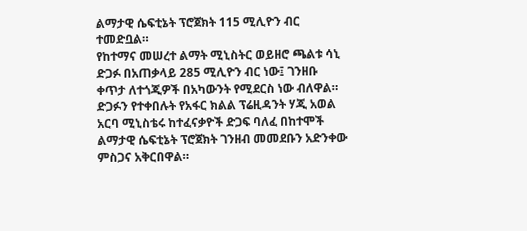ልማታዊ ሴፍቲኔት ፕሮጀክት 115 ሚሊዮን ብር ተመድቧል።
የከተማና መሠረተ ልማት ሚኒስትር ወይዘሮ ጫልቱ ሳኒ ድጋፉ በአጠቃላይ 285 ሚሊዮን ብር ነው፤ ገንዘቡ ቀጥታ ለተጎጂዎች በአካውንት የሚደርስ ነው ብለዋል።
ድጋፉን የተቀበሉት የአፋር ክልል ፕሬዚዳንት ሃጂ አወል አርባ ሚኒስቴሩ ከተፈናቃዮች ድጋፍ ባለፈ በከተሞች ልማታዊ ሴፍቲኔት ፕሮጀክት ገንዘብ መመደቡን አድንቀው ምስጋና አቅርበዋል።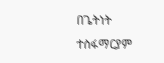በጌትነት ተስፋማርያም